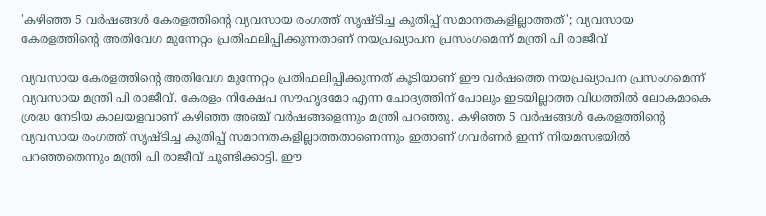'കഴിഞ്ഞ 5 വര്‍ഷങ്ങള്‍ കേരളത്തിന്റെ വ്യവസായ രംഗത്ത് സൃഷ്ടിച്ച കുതിപ്പ് സമാനതകളില്ലാത്തത്'; വ്യവസായ കേരളത്തിന്റെ അതിവേഗ മുന്നേറ്റം പ്രതിഫലിപ്പിക്കുന്നതാണ് നയപ്രഖ്യാപന പ്രസംഗമെന്ന് മന്ത്രി പി രാജീവ്

വ്യവസായ കേരളത്തിന്റെ അതിവേഗ മുന്നേറ്റം പ്രതിഫലിപ്പിക്കുന്നത് കൂടിയാണ് ഈ വര്‍ഷത്തെ നയപ്രഖ്യാപന പ്രസംഗമെന്ന് വ്യവസായ മന്ത്രി പി രാജീവ്. കേരളം നിക്ഷേപ സൗഹൃദമോ എന്ന ചോദ്യത്തിന് പോലും ഇടയില്ലാത്ത വിധത്തില്‍ ലോകമാകെ ശ്രദ്ധ നേടിയ കാലയളവാണ് കഴിഞ്ഞ അഞ്ച് വര്‍ഷങ്ങളെന്നും മന്ത്രി പറഞ്ഞു. കഴിഞ്ഞ 5 വര്‍ഷങ്ങള്‍ കേരളത്തിന്റെ വ്യവസായ രംഗത്ത് സൃഷ്ടിച്ച കുതിപ്പ് സമാനതകളില്ലാത്തതാണെന്നും ഇതാണ് ഗവര്‍ണര്‍ ഇന്ന് നിയമസഭയില്‍ പറഞ്ഞതെന്നും മന്ത്രി പി രാജീവ് ചൂണ്ടിക്കാട്ടി. ഈ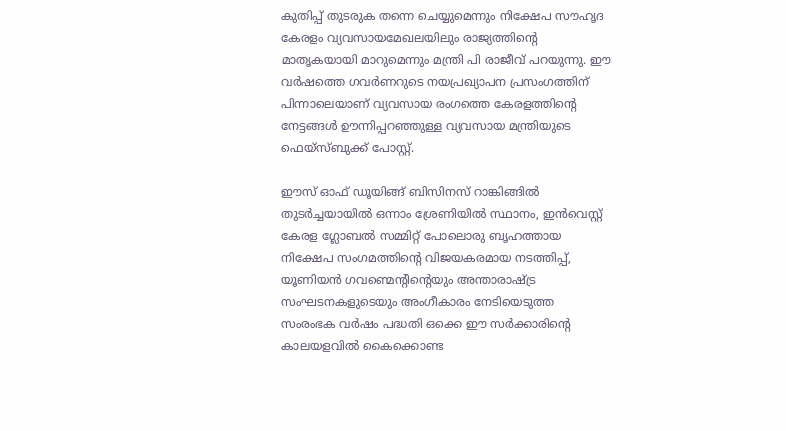കുതിപ്പ് തുടരുക തന്നെ ചെയ്യുമെന്നും നിക്ഷേപ സൗഹൃദ കേരളം വ്യവസായമേഖലയിലും രാജ്യത്തിന്റെ മാതൃകയായി മാറുമെന്നും മന്ത്രി പി രാജീവ് പറയുന്നു. ഈ വര്‍ഷത്തെ ഗവര്‍ണറുടെ നയപ്രഖ്യാപന പ്രസംഗത്തിന് പിന്നാലെയാണ് വ്യവസായ രംഗത്തെ കേരളത്തിന്റെ നേട്ടങ്ങള്‍ ഊന്നിപ്പറഞ്ഞുള്ള വ്യവസായ മന്ത്രിയുടെ ഫെയ്‌സ്ബുക്ക് പോസ്റ്റ്.

ഈസ് ഓഫ് ഡൂയിങ്ങ് ബിസിനസ് റാങ്കിങ്ങില്‍ തുടര്‍ച്ചയായില്‍ ഒന്നാം ശ്രേണിയില്‍ സ്ഥാനം, ഇന്‍വെസ്റ്റ് കേരള ഗ്ലോബല്‍ സമ്മിറ്റ് പോലൊരു ബൃഹത്തായ നിക്ഷേപ സംഗമത്തിന്റെ വിജയകരമായ നടത്തിപ്പ്, യൂണിയന്‍ ഗവണ്മെന്റിന്റെയും അന്താരാഷ്ട്ര സംഘടനകളുടെയും അംഗീകാരം നേടിയെടുത്ത സംരംഭക വര്‍ഷം പദ്ധതി ഒക്കെ ഈ സര്‍ക്കാരിന്റെ കാലയളവില്‍ കൈക്കൊണ്ട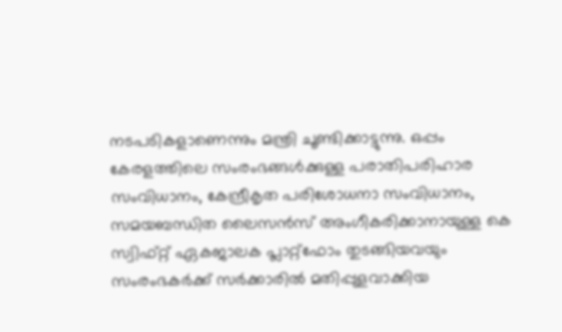നടപടികളാണെന്നും മന്ത്രി ചൂണ്ടിക്കാട്ടുന്നു. ഒപ്പം കേരളത്തിലെ സംരംഭങ്ങള്‍ക്കുള്ള പരാതിപരിഹാര സംവിധാനം, കേന്ദ്രീകൃത പരിശോധനാ സംവിധാനം, സമയബന്ധിത ലൈസന്‍സ് അംഗീകരിക്കാനായുള്ള കെ സ്വിഫ്റ്റ് ഏകജാലക പ്ലാറ്റ്‌ഫോം തുടങ്ങിയവയും സംരംഭകര്‍ക്ക് സര്‍ക്കാരില്‍ മതിപ്പുളവാക്കിയ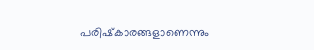പരിഷ്‌കാരങ്ങളാണെന്നും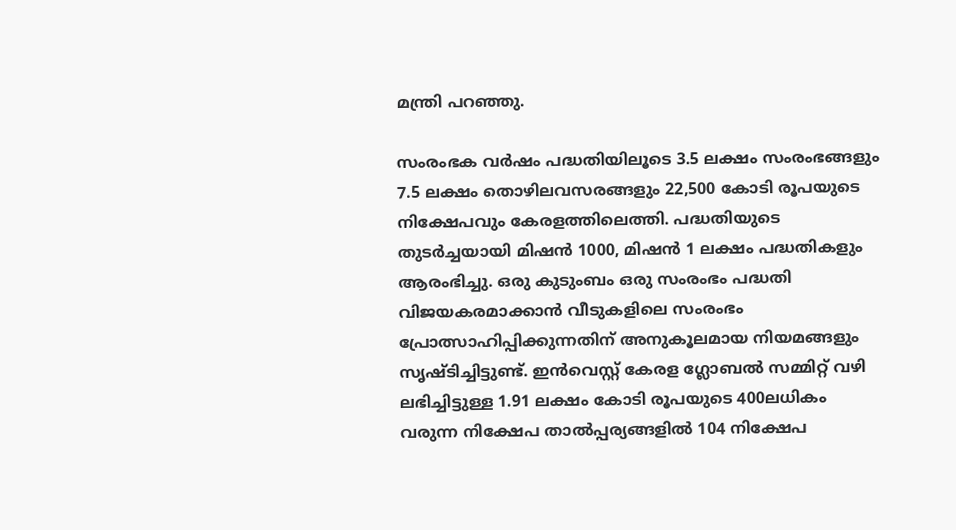മന്ത്രി പറഞ്ഞു.

സംരംഭക വര്‍ഷം പദ്ധതിയിലൂടെ 3.5 ലക്ഷം സംരംഭങ്ങളും 7.5 ലക്ഷം തൊഴിലവസരങ്ങളും 22,500 കോടി രൂപയുടെ നിക്ഷേപവും കേരളത്തിലെത്തി. പദ്ധതിയുടെ തുടര്‍ച്ചയായി മിഷന്‍ 1000, മിഷന്‍ 1 ലക്ഷം പദ്ധതികളും ആരംഭിച്ചു. ഒരു കുടുംബം ഒരു സംരംഭം പദ്ധതി വിജയകരമാക്കാന്‍ വീടുകളിലെ സംരംഭം പ്രോത്സാഹിപ്പിക്കുന്നതിന് അനുകൂലമായ നിയമങ്ങളും സൃഷ്ടിച്ചിട്ടുണ്ട്. ഇന്‍വെസ്റ്റ് കേരള ഗ്ലോബല്‍ സമ്മിറ്റ് വഴി ലഭിച്ചിട്ടുള്ള 1.91 ലക്ഷം കോടി രൂപയുടെ 400ലധികം വരുന്ന നിക്ഷേപ താല്‍പ്പര്യങ്ങളില്‍ 104 നിക്ഷേപ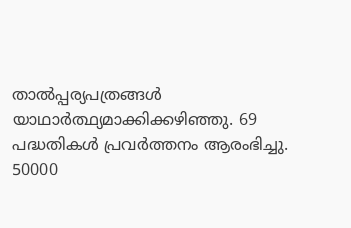താല്‍പ്പര്യപത്രങ്ങള്‍ യാഥാര്‍ത്ഥ്യമാക്കിക്കഴിഞ്ഞു. 69 പദ്ധതികള്‍ പ്രവര്‍ത്തനം ആരംഭിച്ചു. 50000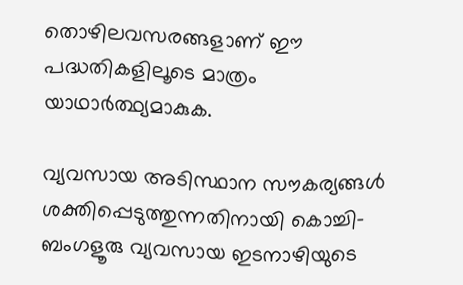തൊഴിലവസരങ്ങളാണ് ഈ പദ്ധതികളിലൂടെ മാത്രം യാഥാര്‍ത്ഥ്യമാകുക.

വ്യവസായ അടിസ്ഥാന സൗകര്യങ്ങള്‍ ശക്തിപ്പെടുത്തുന്നതിനായി കൊച്ചി-ബംഗളൂരു വ്യവസായ ഇടനാഴിയുടെ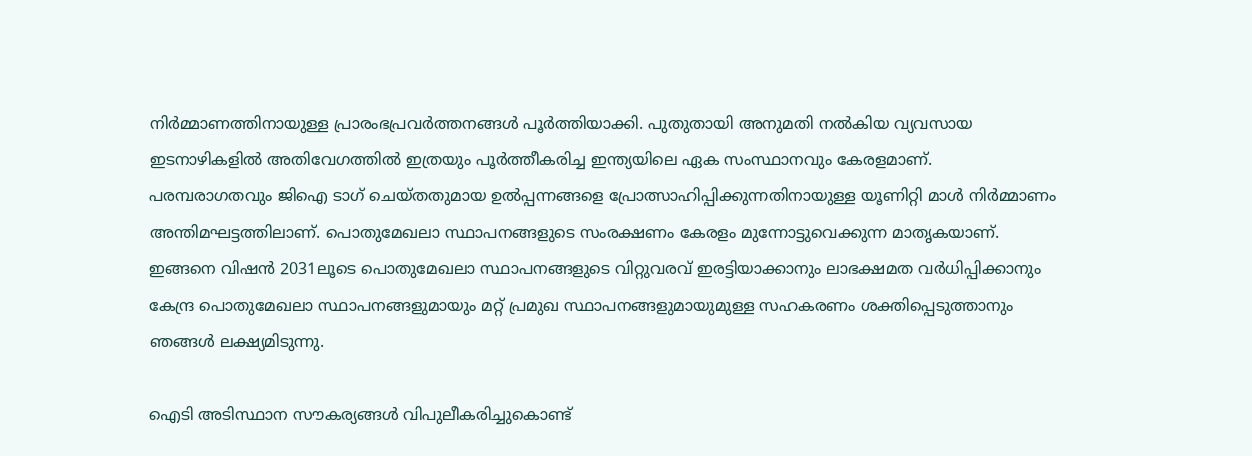നിര്‍മ്മാണത്തിനായുള്ള പ്രാരംഭപ്രവര്‍ത്തനങ്ങള്‍ പൂര്‍ത്തിയാക്കി. പുതുതായി അനുമതി നല്‍കിയ വ്യവസായ ഇടനാഴികളില്‍ അതിവേഗത്തില്‍ ഇത്രയും പൂര്‍ത്തീകരിച്ച ഇന്ത്യയിലെ ഏക സംസ്ഥാനവും കേരളമാണ്. പരമ്പരാഗതവും ജിഐ ടാഗ് ചെയ്തതുമായ ഉല്‍പ്പന്നങ്ങളെ പ്രോത്സാഹിപ്പിക്കുന്നതിനായുള്ള യൂണിറ്റി മാള്‍ നിര്‍മ്മാണം അന്തിമഘട്ടത്തിലാണ്. പൊതുമേഖലാ സ്ഥാപനങ്ങളുടെ സംരക്ഷണം കേരളം മുന്നോട്ടുവെക്കുന്ന മാതൃകയാണ്. ഇങ്ങനെ വിഷന്‍ 2031ലൂടെ പൊതുമേഖലാ സ്ഥാപനങ്ങളുടെ വിറ്റുവരവ് ഇരട്ടിയാക്കാനും ലാഭക്ഷമത വര്‍ധിപ്പിക്കാനും കേന്ദ്ര പൊതുമേഖലാ സ്ഥാപനങ്ങളുമായും മറ്റ് പ്രമുഖ സ്ഥാപനങ്ങളുമായുമുള്ള സഹകരണം ശക്തിപ്പെടുത്താനും ഞങ്ങള്‍ ലക്ഷ്യമിടുന്നു.

ഐടി അടിസ്ഥാന സൗകര്യങ്ങള്‍ വിപുലീകരിച്ചുകൊണ്ട്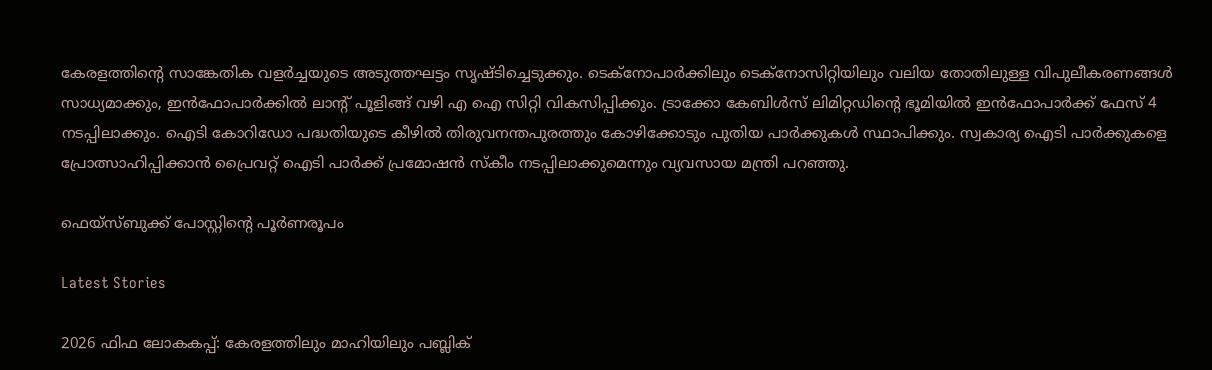കേരളത്തിന്റെ സാങ്കേതിക വളര്‍ച്ചയുടെ അടുത്തഘട്ടം സൃഷ്ടിച്ചെടുക്കും. ടെക്‌നോപാര്‍ക്കിലും ടെക്‌നോസിറ്റിയിലും വലിയ തോതിലുള്ള വിപുലീകരണങ്ങള്‍ സാധ്യമാക്കും, ഇന്‍ഫോപാര്‍ക്കില്‍ ലാന്റ് പൂളിങ്ങ് വഴി എ ഐ സിറ്റി വികസിപ്പിക്കും. ട്രാക്കോ കേബിള്‍സ് ലിമിറ്റഡിന്റെ ഭൂമിയില്‍ ഇന്‍ഫോപാര്‍ക്ക് ഫേസ് 4 നടപ്പിലാക്കും. ഐടി കോറിഡോ പദ്ധതിയുടെ കീഴില്‍ തിരുവനന്തപുരത്തും കോഴിക്കോടും പുതിയ പാര്‍ക്കുകള്‍ സ്ഥാപിക്കും. സ്വകാര്യ ഐടി പാര്‍ക്കുകളെ പ്രോത്സാഹിപ്പിക്കാന്‍ പ്രൈവറ്റ് ഐടി പാര്‍ക്ക് പ്രമോഷന്‍ സ്‌കീം നടപ്പിലാക്കുമെന്നും വ്യവസായ മന്ത്രി പറഞ്ഞു.

ഫെയ്‌സ്ബുക്ക് പോസ്റ്റിന്റെ പൂര്‍ണരൂപം

Latest Stories

2026 ഫിഫ ലോകകപ്പ്: കേരളത്തിലും മാഹിയിലും പബ്ലിക്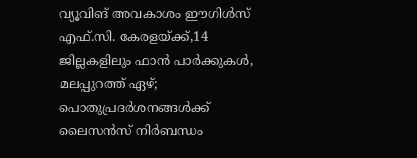വ്യൂവിങ് അവകാശം ഈഗിൾസ് എഫ്.സി. കേരളയ്ക്ക്,14 ജില്ലകളിലും ഫാൻ പാർക്കുകൾ, മലപ്പുറത്ത് ഏഴ്; പൊതുപ്രദർശനങ്ങൾക്ക് ലൈസൻസ് നിർബന്ധം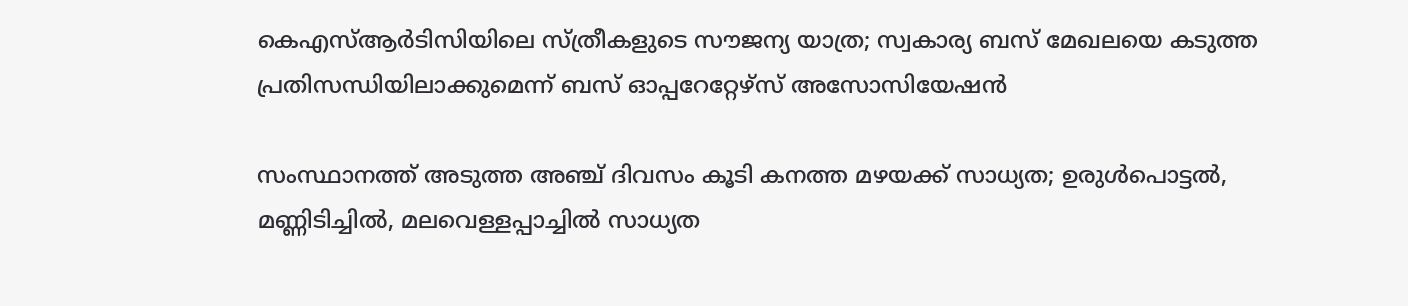കെഎസ്ആർടിസിയിലെ സ്ത്രീകളുടെ സൗജന്യ യാത്ര; സ്വകാര്യ ബസ് മേഖലയെ കടുത്ത പ്രതിസന്ധിയിലാക്കുമെന്ന് ബസ് ഓപ്പറേറ്റേഴ്സ് അസോസിയേഷൻ

സംസ്ഥാനത്ത് അടുത്ത അഞ്ച് ദിവസം കൂടി കനത്ത മഴയക്ക് സാധ്യത; ഉരുള്‍പൊട്ടല്‍, മണ്ണിടിച്ചില്‍, മലവെള്ളപ്പാച്ചില്‍ സാധ്യത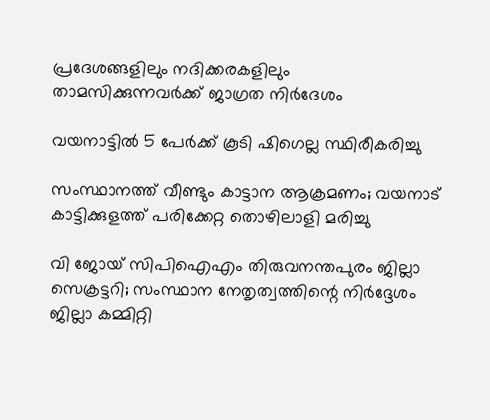പ്രദേശങ്ങളിലും നദിക്കരകളിലും താമസിക്കുന്നവര്‍ക്ക് ജാഗ്രത നിര്‍ദേശം

വയനാട്ടിൽ 5 പേർക്ക് കൂടി ഷിഗെല്ല സ്ഥിരീകരിച്ചു

സംസ്ഥാനത്ത് വീണ്ടും കാട്ടാന ആക്രമണം; വയനാട് കാട്ടിക്കുളത്ത് പരിക്കേറ്റ തൊഴിലാളി മരിച്ചു

വി ജോയ് സിപിഐഎം തിരുവനന്തപുരം ജില്ലാ സെക്രട്ടറി; സംസ്ഥാന നേതൃത്വത്തിന്റെ നിര്‍ദ്ദേശം ജില്ലാ കമ്മിറ്റി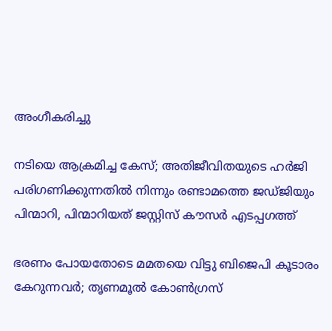അംഗീകരിച്ചു

നടിയെ ആക്രമിച്ച കേസ്; അതിജീവിതയുടെ ഹർജി പരിഗണിക്കുന്നതിൽ നിന്നും രണ്ടാമത്തെ ജഡ്ജിയും പിന്മാറി, പിന്മാറിയത് ജസ്റ്റിസ് കൗസര്‍ എടപ്പഗത്ത്

ഭരണം പോയതോടെ മമതയെ വിട്ടു ബിജെപി കൂടാരം കേറുന്നവര്‍; തൃണമൂല്‍ കോണ്‍ഗ്രസ്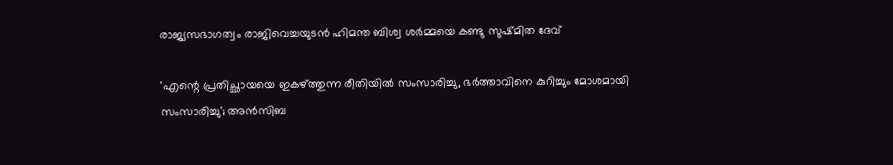രാജ്യസഭാഗത്വം രാജിവെച്ചയുടന്‍ ഹിമന്ത ബിശ്വ ശര്‍മ്മയെ കണ്ടു സുഷ്മിത ദേവ്

'എന്റെ പ്രതിച്ഛായയെ ഇകഴ്ത്തുന്ന രീതിയില്‍ സംസാരിച്ചു, ഭര്‍ത്താവിനെ കുറിച്ചും മോശമായി സംസാരിച്ചു'; അന്‍സിബ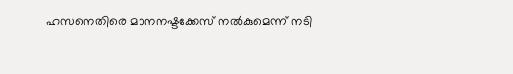ഹസനെതിരെ മാനനഷ്ടക്കേസ് നല്‍കുമെന്ന് നടി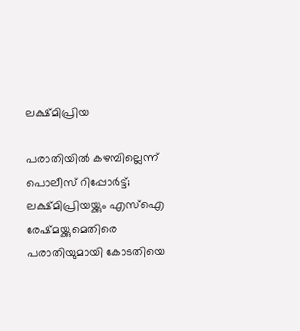ലക്ഷ്മിപ്രിയ

പരാതിയില്‍ കഴമ്പില്ലെന്ന് പൊലീസ് റിപ്പോര്‍ട്ട്; ലക്ഷ്മിപ്രിയയ്ക്കും എസ്‌ഐ രേഷ്മയ്ക്കുമെതിരെ പരാതിയുമായി കോടതിയെ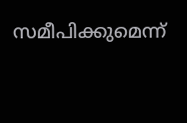സമീപിക്കുമെന്ന്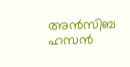അന്‍സിബ ഹസന്‍